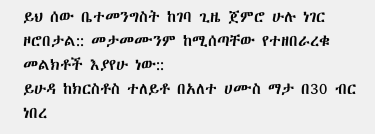ይህ ሰው ቤተመንግስት ከገባ ጊዜ ጀምሮ ሁሉ ነገር ዞሮበታል:: መታመሙንም ከሚሰጣቸው የተዘበራረቁ መልክቶች እያየሁ ነው::
ይሁዳ ከክርስቶስ ተለይቶ በአለተ ሀሙስ ማታ በ30 ብር ነበረ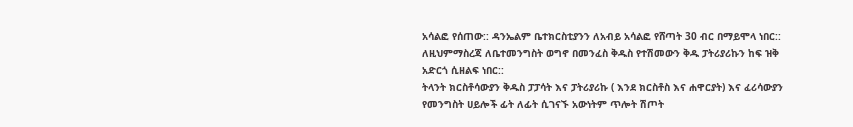አሳልፎ የሰጠው:: ዳንኤልም ቤተክርስቲያንን ለአብይ አሳልፎ የሸጣት 30 ብር በማይሞላ ነበር:: ለዚህምማስረጃ ለቤተመንግስት ወግኖ በመንፈስ ቅዱስ የተሽመውን ቅዱ ፓትሪያሪኩን ከፍ ዝቅ አድርጎ ሲዘልፍ ነበር::
ትላንት ክርስቶሳውያን ቅዱስ ፓፓሳት እና ፓትሪያሪኩ ( እንደ ክርስቶስ እና ሐዋርያት) እና ፈሪሳውያን የመንግስት ሀይሎች ፊት ለፊት ሲገናኙ አውነትም ጥሎት ሽጦት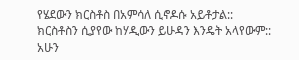የሄደውን ክርስቶስ በአምሳለ ሲኖዶሱ አይቶታል::
ክርስቶስን ሲያየው ከሃዲውን ይሁዳን እንዴት አላየውም::
አሁን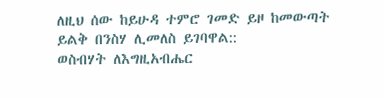ለዚህ ሰው ከይሁዳ ተምሮ ገመድ ይዞ ከመውጣት ይልቅ በንስሃ ሊመለስ ይገባዋል::
ወስብሃት ለእግዚአብሔር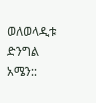ወለወላዲቱ ድንግል አሜን::